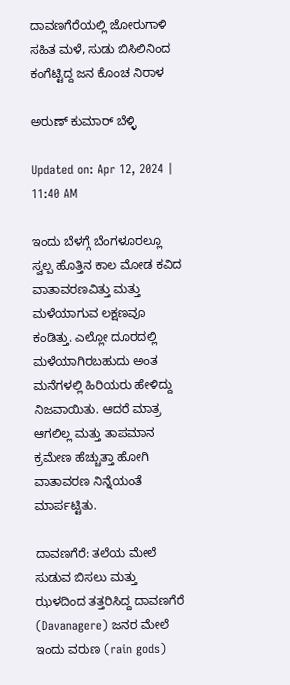ದಾವಣಗೆರೆಯಲ್ಲಿ ಜೋರುಗಾಳಿ ಸಹಿತ ಮಳೆ, ಸುಡು ಬಿಸಿಲಿನಿಂದ ಕಂಗೆಟ್ಟಿದ್ದ ಜನ ಕೊಂಚ ನಿರಾಳ

ಅರುಣ್ ಕುಮಾರ್ ಬೆಳ್ಳಿ

Updated on: Apr 12, 2024 | 11:40 AM

ಇಂದು ಬೆಳಗ್ಗೆ ಬೆಂಗಳೂರಲ್ಲೂ ಸ್ವಲ್ಪ ಹೊತ್ತಿನ ಕಾಲ ಮೋಡ ಕವಿದ ವಾತಾವರಣವಿತ್ತು ಮತ್ತು ಮಳೆಯಾಗುವ ಲಕ್ಷಣವೂ ಕಂಡಿತ್ತು. ಎಲ್ಲೋ ದೂರದಲ್ಲಿ ಮಳೆಯಾಗಿರಬಹುದು ಅಂತ ಮನೆಗಳಲ್ಲಿ ಹಿರಿಯರು ಹೇಳಿದ್ದು ನಿಜವಾಯಿತು. ಆದರೆ ಮಾತ್ರ ಆಗಲಿಲ್ಲ ಮತ್ತು ತಾಪಮಾನ ಕ್ರಮೇಣ ಹೆಚ್ಚುತ್ತಾ ಹೋಗಿ ವಾತಾವರಣ ನಿನ್ನೆಯಂತೆ ಮಾರ್ಪಟ್ಟಿತು.

ದಾವಣಗೆರೆ: ತಲೆಯ ಮೇಲೆ ಸುಡುವ ಬಿಸಲು ಮತ್ತು ಝಳದಿಂದ ತತ್ತರಿಸಿದ್ದ ದಾವಣಗೆರೆ (Davanagere) ಜನರ ಮೇಲೆ ಇಂದು ವರುಣ (rain gods)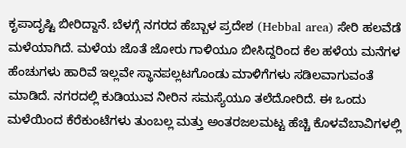ಕೃಪಾದೃಷ್ಟಿ ಬೀರಿದ್ದಾನೆ. ಬೆಳಗ್ಗೆ ನಗರದ ಹೆಬ್ಬಾಳ ಪ್ರದೇಶ (Hebbal area) ಸೇರಿ ಹಲವೆಡೆ ಮಳೆಯಾಗಿದೆ. ಮಳೆಯ ಜೊತೆ ಜೋರು ಗಾಳಿಯೂ ಬೀಸಿದ್ದರಿಂದ ಕೆಲ ಹಳೆಯ ಮನೆಗಳ ಹೆಂಚುಗಳು ಹಾರಿವೆ ಇಲ್ಲವೇ ಸ್ಥಾನಪಲ್ಲಟಗೊಂಡು ಮಾಳಿಗೆಗಳು ಸಡಿಲವಾಗುವಂತೆ ಮಾಡಿದೆ. ನಗರದಲ್ಲಿ ಕುಡಿಯುವ ನೀರಿನ ಸಮಸ್ಯೆಯೂ ತಲೆದೋರಿದೆ. ಈ ಒಂದು ಮಳೆಯಿಂದ ಕೆರೆಕುಂಟೆಗಳು ತುಂಬಲ್ಲ ಮತ್ತು ಅಂತರಜಲಮಟ್ಟ ಹೆಚ್ಚಿ ಕೊಳವೆಬಾವಿಗಳಲ್ಲಿ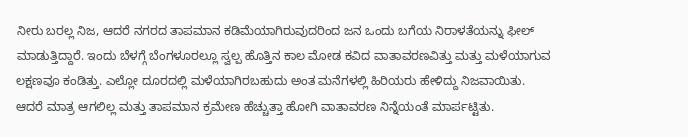ನೀರು ಬರಲ್ಲ ನಿಜ, ಆದರೆ ನಗರದ ತಾಪಮಾನ ಕಡಿಮೆಯಾಗಿರುವುದರಿಂದ ಜನ ಒಂದು ಬಗೆಯ ನಿರಾಳತೆಯನ್ನು ಫೀಲ್ ಮಾಡುತ್ತಿದ್ದಾರೆ. ಇಂದು ಬೆಳಗ್ಗೆ ಬೆಂಗಳೂರಲ್ಲೂ ಸ್ವಲ್ಪ ಹೊತ್ತಿನ ಕಾಲ ಮೋಡ ಕವಿದ ವಾತಾವರಣವಿತ್ತು ಮತ್ತು ಮಳೆಯಾಗುವ ಲಕ್ಷಣವೂ ಕಂಡಿತ್ತು. ಎಲ್ಲೋ ದೂರದಲ್ಲಿ ಮಳೆಯಾಗಿರಬಹುದು ಅಂತ ಮನೆಗಳಲ್ಲಿ ಹಿರಿಯರು ಹೇಳಿದ್ದು ನಿಜವಾಯಿತು. ಆದರೆ ಮಾತ್ರ ಆಗಲಿಲ್ಲ ಮತ್ತು ತಾಪಮಾನ ಕ್ರಮೇಣ ಹೆಚ್ಚುತ್ತಾ ಹೋಗಿ ವಾತಾವರಣ ನಿನ್ನೆಯಂತೆ ಮಾರ್ಪಟ್ಟಿತು.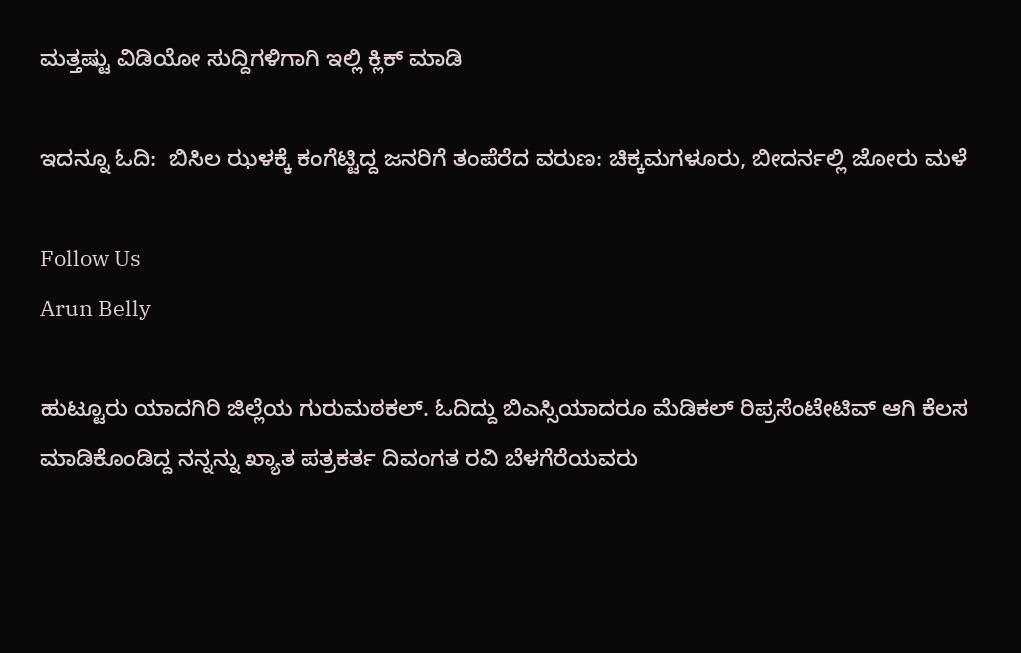ಮತ್ತಷ್ಟು ವಿಡಿಯೋ ಸುದ್ದಿಗಳಿಗಾಗಿ ಇಲ್ಲಿ ಕ್ಲಿಕ್ ಮಾಡಿ

ಇದನ್ನೂ ಓದಿ:  ಬಿಸಿಲ ಝಳಕ್ಕೆ ಕಂಗೆಟ್ಟಿದ್ದ ಜನರಿಗೆ ತಂಪೆರೆದ ವರುಣ: ಚಿಕ್ಕಮಗಳೂರು, ಬೀದರ್ನಲ್ಲಿ ಜೋರು ಮಳೆ

Follow Us
Arun Belly

ಹುಟ್ಟೂರು ಯಾದಗಿರಿ ಜಿಲ್ಲೆಯ ಗುರುಮಠಕಲ್. ಓದಿದ್ದು ಬಿಎಸ್ಸಿಯಾದರೂ ಮೆಡಿಕಲ್ ರಿಪ್ರಸೆಂಟೇಟಿವ್ ಆಗಿ ಕೆಲಸ ಮಾಡಿಕೊಂಡಿದ್ದ ನನ್ನನ್ನು ಖ್ಯಾತ ಪತ್ರಕರ್ತ ದಿವಂಗತ ರವಿ ಬೆಳಗೆರೆಯವರು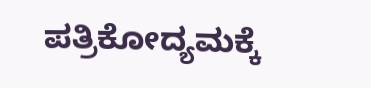ಪತ್ರಿಕೋದ್ಯಮಕ್ಕೆ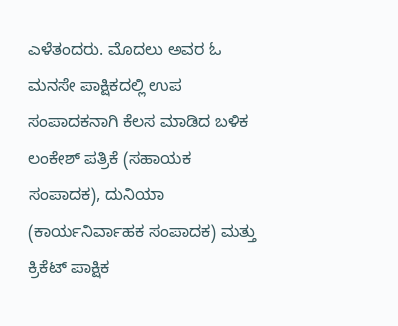ಎಳೆತಂದರು. ಮೊದಲು ಅವರ ಓ ಮನಸೇ ಪಾಕ್ಷಿಕದಲ್ಲಿ ಉಪ ಸಂಪಾದಕನಾಗಿ ಕೆಲಸ ಮಾಡಿದ ಬಳಿಕ ಲಂಕೇಶ್ ಪತ್ರಿಕೆ (ಸಹಾಯಕ ಸಂಪಾದಕ), ದುನಿಯಾ (ಕಾರ್ಯನಿರ್ವಾಹಕ ಸಂಪಾದಕ) ಮತ್ತು ಕ್ರಿಕೆಟ್ ಪಾಕ್ಷಿಕ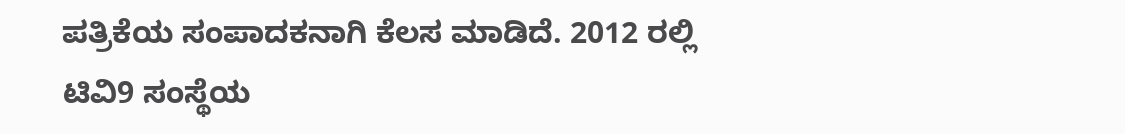ಪತ್ರಿಕೆಯ ಸಂಪಾದಕನಾಗಿ ಕೆಲಸ ಮಾಡಿದೆ. 2012 ರಲ್ಲಿ ಟಿವಿ9 ಸಂಸ್ಥೆಯ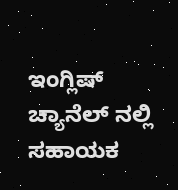ಇಂಗ್ಲಿಷ್ ಚ್ಯಾನೆಲ್ ನಲ್ಲಿ ಸಹಾಯಕ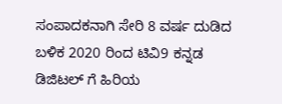ಸಂಪಾದಕನಾಗಿ ಸೇರಿ 8 ವರ್ಷ ದುಡಿದ ಬಳಿಕ 2020 ರಿಂದ ಟಿವಿ9 ಕನ್ನಡ ಡಿಜಿಟಲ್ ಗೆ ಹಿರಿಯ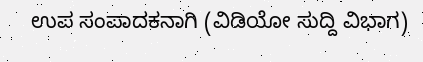ಉಪ ಸಂಪಾದಕನಾಗಿ (ವಿಡಿಯೋ ಸುದ್ದಿ ವಿಭಾಗ)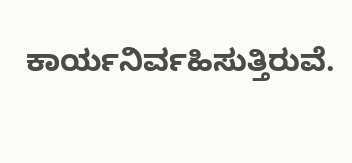ಕಾರ್ಯನಿರ್ವಹಿಸುತ್ತಿರುವೆ.